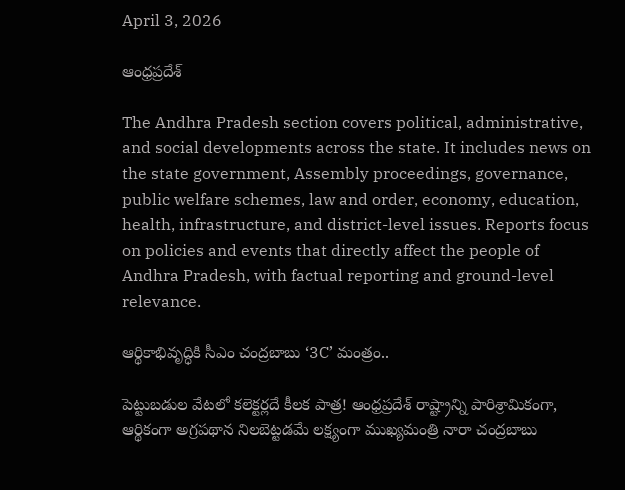April 3, 2026

ఆంధ్రప్రదేశ్

The Andhra Pradesh section covers political, administrative, and social developments across the state. It includes news on the state government, Assembly proceedings, governance, public welfare schemes, law and order, economy, education, health, infrastructure, and district-level issues. Reports focus on policies and events that directly affect the people of Andhra Pradesh, with factual reporting and ground-level relevance.

ఆర్థికాభివృద్ధికి సీఎం చంద్రబాబు ‘3C’ మంత్రం..

పెట్టుబడుల వేటలో కలెక్టర్లదే కీలక పాత్ర! ఆంధ్రప్రదేశ్ రాష్ట్రాన్ని పారిశ్రామికంగా, ఆర్థికంగా అగ్రపథాన నిలబెట్టడమే లక్ష్యంగా ముఖ్యమంత్రి నారా చంద్రబాబు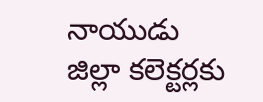నాయుడు జిల్లా కలెక్టర్లకు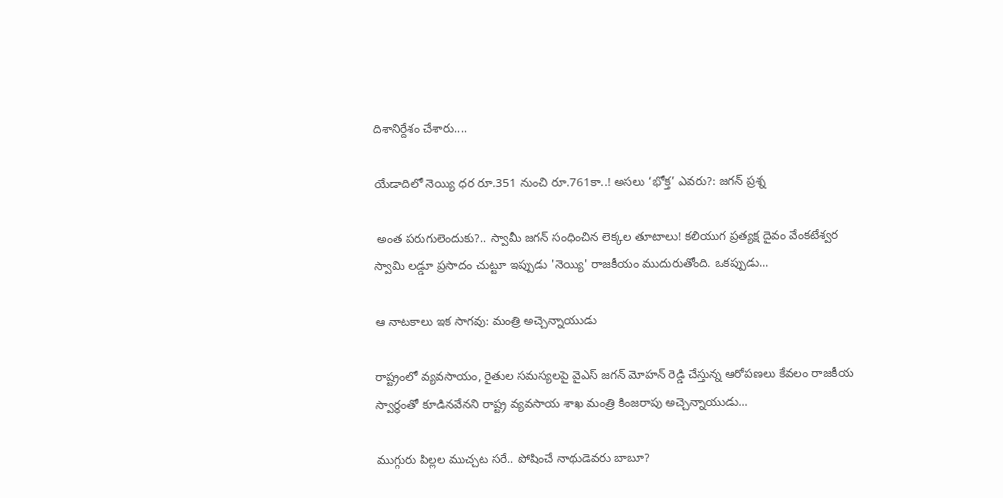దిశానిర్దేశం చేశారు....

యేడాదిలో నెయ్యి ధర రూ.351 నుంచి రూ.761కా..! అసలు ‘భోక్త’ ఎవరు?: జగన్ ప్రశ్న

 అంత పరుగులెందుకు?.. స్వామీ జగన్ సంధించిన లెక్కల తూటాలు! కలియుగ ప్రత్యక్ష దైవం వేంకటేశ్వర స్వామి లడ్డూ ప్రసాదం చుట్టూ ఇప్పుడు 'నెయ్యి' రాజకీయం ముదురుతోంది. ఒకప్పుడు...

ఆ నాటకాలు ఇక సాగవు: మంత్రి అచ్చెన్నాయుడు

రాష్ట్రంలో వ్యవసాయం, రైతుల సమస్యలపై వైఎస్ జగన్ మోహన్ రెడ్డి చేస్తున్న ఆరోపణలు కేవలం రాజకీయ స్వార్థంతో కూడినవేనని రాష్ట్ర వ్యవసాయ శాఖ మంత్రి కింజరాపు అచ్చెన్నాయుడు...

ముగ్గురు పిల్లల ముచ్చట సరే.. పోషించే నాథుడెవరు బాబూ?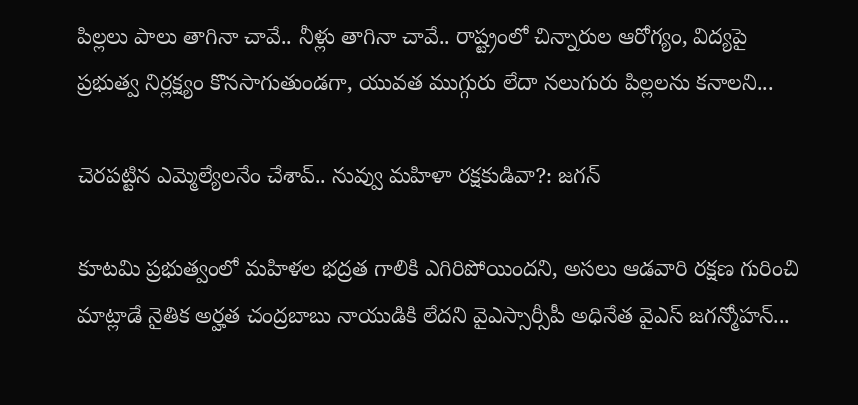పిల్లలు పాలు తాగినా చావే.. నీళ్లు తాగినా చావే.. రాష్ట్రంలో చిన్నారుల ఆరోగ్యం, విద్యపై ప్రభుత్వ నిర్లక్ష్యం కొనసాగుతుండగా, యువత ముగ్గురు లేదా నలుగురు పిల్లలను కనాలని...

చెరపట్టిన ఎమ్మెల్యేలనేం చేశావ్.. నువ్వు మహిళా రక్షకుడివా?: జగన్

కూటమి ప్రభుత్వంలో మహిళల భద్రత గాలికి ఎగిరిపోయిందని, అసలు ఆడవారి రక్షణ గురించి మాట్లాడే నైతిక అర్హత చంద్రబాబు నాయుడికి లేదని వైఎస్సార్సీపీ అధినేత వైఎస్ జగన్మోహన్...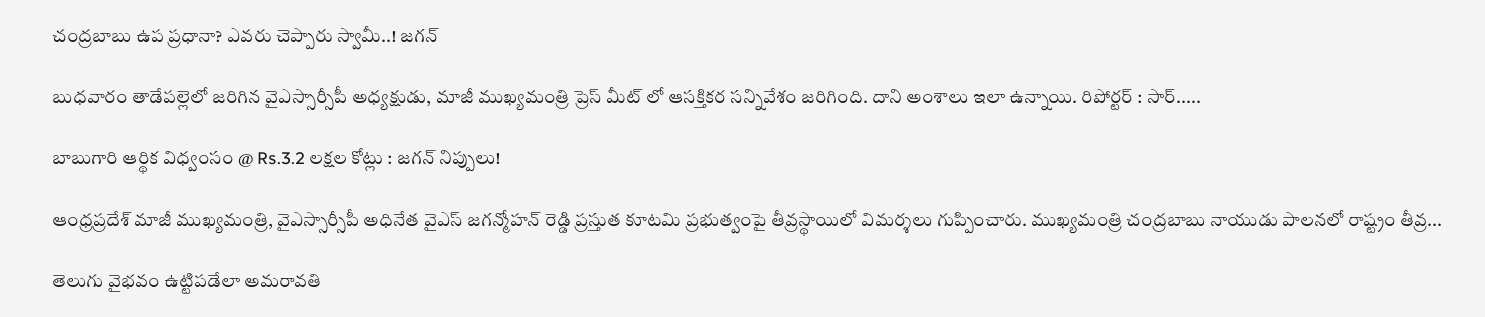చంద్రబాబు ఉప ప్రధానా? ఎవరు చెప్పారు స్వామీ..! జగన్

బుధవారం తాడేపల్లెలో జరిగిన వైఎస్సార్సీపీ అధ్యక్షుడు, మాజీ ముఖ్యమంత్రి ప్రెస్ మీట్ లో ఆసక్తికర సన్నివేశం జరిగింది. దాని అంశాలు ఇలా ఉన్నాయి. రిపోర్టర్ : సార్.....

బాబుగారి ఆర్థిక విధ్వంసం @ Rs.3.2 లక్షల కోట్లు : జగన్ నిప్పులు!

ఆంధ్రప్రదేశ్ మాజీ ముఖ్యమంత్రి, వైఎస్సార్సీపీ అధినేత వైఎస్ జగన్మోహన్ రెడ్డి ప్రస్తుత కూటమి ప్రభుత్వంపై తీవ్రస్థాయిలో విమర్శలు గుప్పించారు. ముఖ్యమంత్రి చంద్రబాబు నాయుడు పాలనలో రాష్ట్రం తీవ్ర...

తెలుగు వైభవం ఉట్టిపడేలా అమరావతి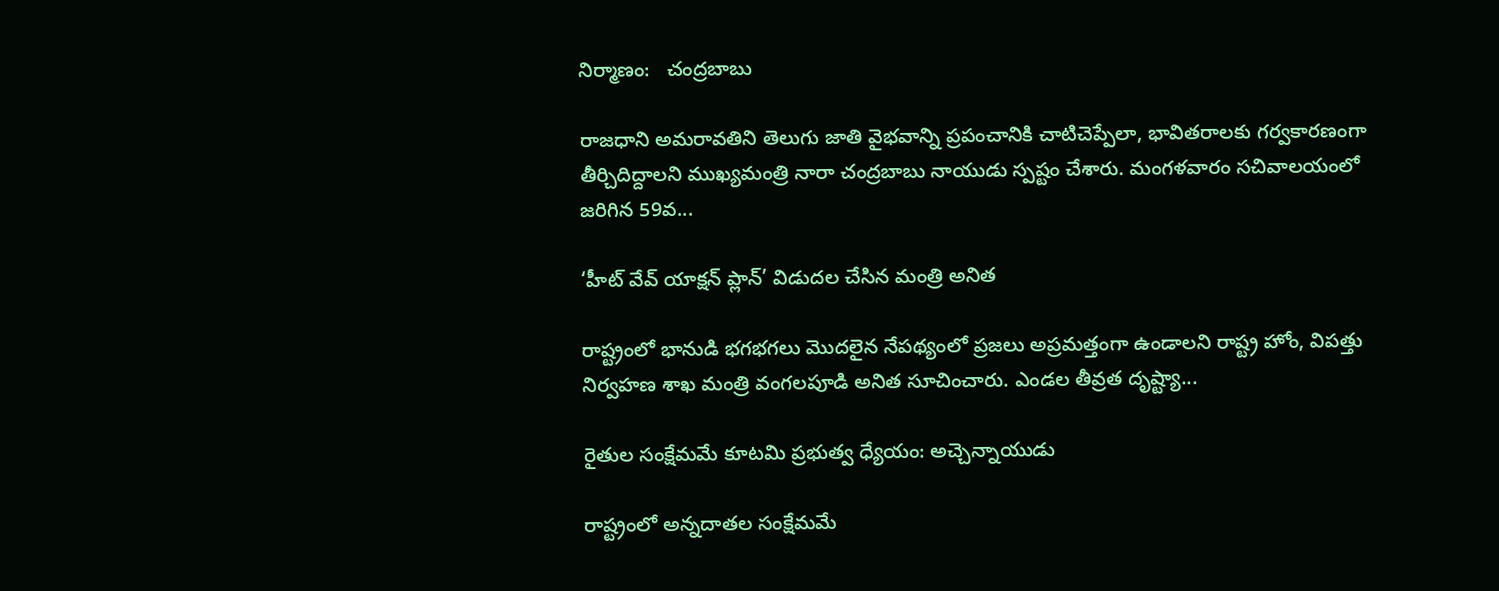నిర్మాణం:   చంద్రబాబు

రాజధాని అమరావతిని తెలుగు జాతి వైభవాన్ని ప్రపంచానికి చాటిచెప్పేలా, భావితరాలకు గర్వకారణంగా తీర్చిదిద్దాలని ముఖ్యమంత్రి నారా చంద్రబాబు నాయుడు స్పష్టం చేశారు. మంగళవారం సచివాలయంలో జరిగిన 59వ...

‘హీట్ వేవ్ యాక్షన్ ప్లాన్’ విడుదల చేసిన మంత్రి అనిత

రాష్ట్రంలో భానుడి భగభగలు మొదలైన నేపథ్యంలో ప్రజలు అప్రమత్తంగా ఉండాలని రాష్ట్ర హోం, విపత్తు నిర్వహణ శాఖ మంత్రి వంగలపూడి అనిత సూచించారు. ఎండల తీవ్రత దృష్ట్యా...

రైతుల సంక్షేమమే కూటమి ప్రభుత్వ ధ్యేయం: అచ్చెన్నాయుడు

రాష్ట్రంలో అన్నదాతల సంక్షేమమే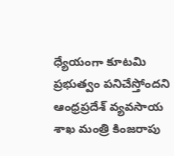ధ్యేయంగా కూటమి ప్రభుత్వం పనిచేస్తోందని ఆంధ్రప్రదేశ్ వ్యవసాయ శాఖ మంత్రి కింజరాపు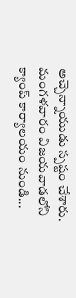అచ్చెన్నాయుడు స్పష్టం చేశారు. మంగళవారం విజయవాడలోని క్యాంప్ కార్యాలయం నుండి...